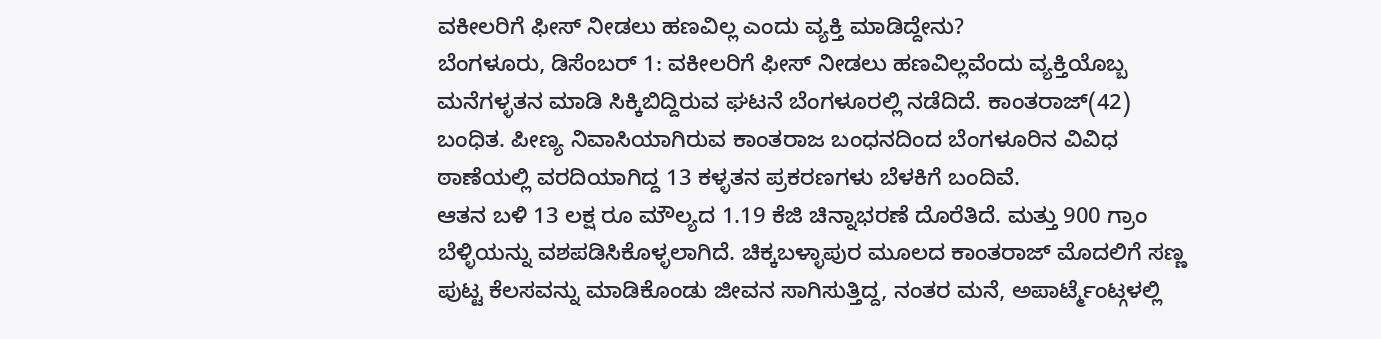ವಕೀಲರಿಗೆ ಫೀಸ್ ನೀಡಲು ಹಣವಿಲ್ಲ ಎಂದು ವ್ಯಕ್ತಿ ಮಾಡಿದ್ದೇನು?
ಬೆಂಗಳೂರು, ಡಿಸೆಂಬರ್ 1: ವಕೀಲರಿಗೆ ಫೀಸ್ ನೀಡಲು ಹಣವಿಲ್ಲವೆಂದು ವ್ಯಕ್ತಿಯೊಬ್ಬ ಮನೆಗಳ್ಳತನ ಮಾಡಿ ಸಿಕ್ಕಿಬಿದ್ದಿರುವ ಘಟನೆ ಬೆಂಗಳೂರಲ್ಲಿ ನಡೆದಿದೆ. ಕಾಂತರಾಜ್(42) ಬಂಧಿತ. ಪೀಣ್ಯ ನಿವಾಸಿಯಾಗಿರುವ ಕಾಂತರಾಜ ಬಂಧನದಿಂದ ಬೆಂಗಳೂರಿನ ವಿವಿಧ ಠಾಣೆಯಲ್ಲಿ ವರದಿಯಾಗಿದ್ದ 13 ಕಳ್ಳತನ ಪ್ರಕರಣಗಳು ಬೆಳಕಿಗೆ ಬಂದಿವೆ.
ಆತನ ಬಳಿ 13 ಲಕ್ಷ ರೂ ಮೌಲ್ಯದ 1.19 ಕೆಜಿ ಚಿನ್ನಾಭರಣೆ ದೊರೆತಿದೆ. ಮತ್ತು 900 ಗ್ರಾಂ ಬೆಳ್ಳಿಯನ್ನು ವಶಪಡಿಸಿಕೊಳ್ಳಲಾಗಿದೆ. ಚಿಕ್ಕಬಳ್ಳಾಪುರ ಮೂಲದ ಕಾಂತರಾಜ್ ಮೊದಲಿಗೆ ಸಣ್ಣ ಪುಟ್ಟ ಕೆಲಸವನ್ನು ಮಾಡಿಕೊಂಡು ಜೀವನ ಸಾಗಿಸುತ್ತಿದ್ದ, ನಂತರ ಮನೆ, ಅಪಾರ್ಟ್ಮೆಂಟ್ಗಳಲ್ಲಿ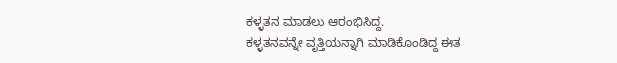ಕಳ್ಳತನ ಮಾಡಲು ಆರಂಭಿಸಿದ್ದ.
ಕಳ್ಳತನವನ್ನೇ ವೃತ್ತಿಯನ್ನಾಗಿ ಮಾಡಿಕೊಂಡಿದ್ದ ಈತ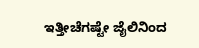ಇತ್ತೀಚೆಗಷ್ಟೇ ಜೈಲಿನಿಂದ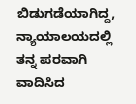ಬಿಡುಗಡೆಯಾಗಿದ್ದ, ನ್ಯಾಯಾಲಯದಲ್ಲಿ ತನ್ನ ಪರವಾಗಿ ವಾದಿಸಿದ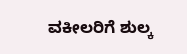ವಕೀಲರಿಗೆ ಶುಲ್ಕ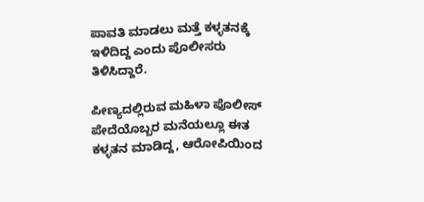ಪಾವತಿ ಮಾಡಲು ಮತ್ತೆ ಕಳ್ಳತನಕ್ಕೆ ಇಳಿದಿದ್ದ ಎಂದು ಪೊಲೀಸರು ತಿಳಿಸಿದ್ದಾರೆ.

ಪೀಣ್ಯದಲ್ಲಿರುವ ಮಹಿಳಾ ಪೊಲೀಸ್ ಪೇದೆಯೊಬ್ಬರ ಮನೆಯಲ್ಲೂ ಈತ ಕಳ್ಳತನ ಮಾಡಿದ್ದ, ಆರೋಪಿಯಿಂದ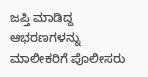ಜಪ್ತಿ ಮಾಡಿದ್ದ ಆಭರಣಗಳನ್ನು ಮಾಲೀಕರಿಗೆ ಪೊಲೀಸರು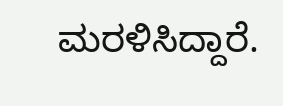ಮರಳಿಸಿದ್ದಾರೆ.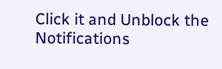Click it and Unblock the Notifications